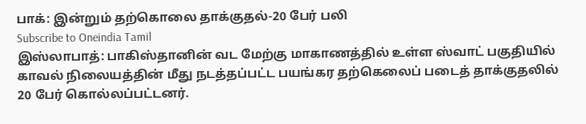பாக்: இன்றும் தற்கொலை தாக்குதல்-20 பேர் பலி
Subscribe to Oneindia Tamil
இஸ்லாபாத்: பாகிஸ்தானின் வட மேற்கு மாகாணத்தில் உள்ள ஸ்வாட் பகுதியில் காவல் நிலையத்தின் மீது நடத்தப்பட்ட பயங்கர தற்கெலைப் படைத் தாக்குதலில் 20 பேர் கொல்லப்பட்டனர்.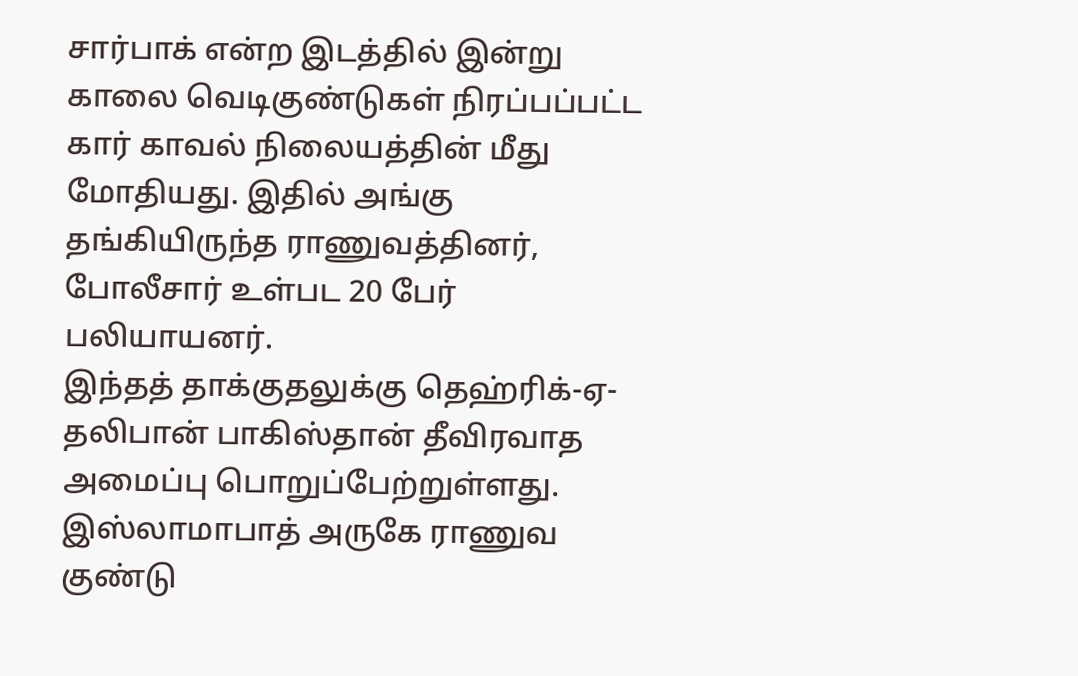சார்பாக் என்ற இடத்தில் இன்று காலை வெடிகுண்டுகள் நிரப்பப்பட்ட கார் காவல் நிலையத்தின் மீது மோதியது. இதில் அங்கு தங்கியிருந்த ராணுவத்தினர், போலீசார் உள்பட 20 பேர் பலியாயனர்.
இந்தத் தாக்குதலுக்கு தெஹ்ரிக்-ஏ-தலிபான் பாகிஸ்தான் தீவிரவாத அமைப்பு பொறுப்பேற்றுள்ளது.
இஸ்லாமாபாத் அருகே ராணுவ குண்டு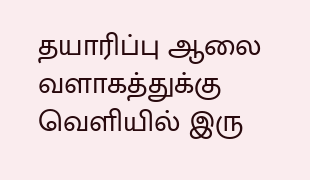தயாரிப்பு ஆலை வளாகத்துக்கு வெளியில் இரு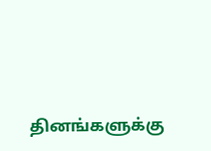தினங்களுக்கு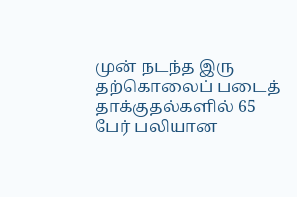முன் நடந்த இரு தற்கொலைப் படைத் தாக்குதல்களில் 65 பேர் பலியான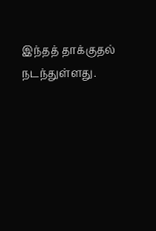இந்தத் தாக்குதல் நடந்துள்ளது.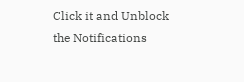Click it and Unblock the Notifications